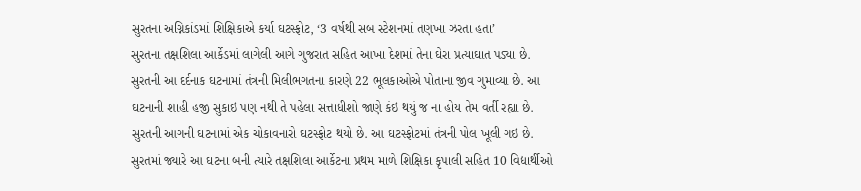સુરતના અગ્નિકાંડમાં શિક્ષિકાએ કર્યા ઘટસ્ફોટ, ‘3 વર્ષથી સબ સ્ટેશનમાં તણખા ઝરતા હતા’
સુરતના તક્ષશિલા આર્કેડમાં લાગેલી આગે ગુજરાત સહિત આખા દેશમાં તેના ઘેરા પ્રત્યાઘાત પડ્યા છે. સુરતની આ દર્દનાક ઘટનામાં તંત્રની મિલીભગતના કારણે 22 ભૂલકાઓએ પોતાના જીવ ગુમાવ્યા છે. આ ઘટનાની શાહી હજી સુકાઇ પણ નથી તે પહેલા સત્તાધીશો જાણે કંઇ થયું જ ના હોય તેમ વર્તી રહ્યા છે.
સુરતની આગની ઘટનામાં એક ચોકાવનારો ઘટસ્ફોટ થયો છે. આ ઘટસ્ફોટમાં તંત્રની પોલ ખૂલી ગઇ છે. સુરતમાં જ્યારે આ ઘટના બની ત્યારે તક્ષશિલા આર્કેટના પ્રથમ માળે શિક્ષિકા કૃપાલી સહિત 10 વિદ્યાર્થીઓ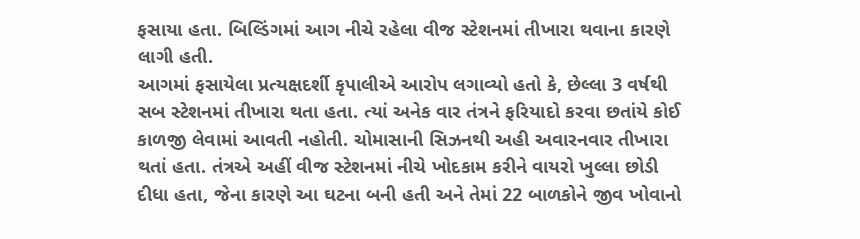ફસાયા હતા. બિલ્ડિંગમાં આગ નીચે રહેલા વીજ સ્ટેશનમાં તીખારા થવાના કારણે લાગી હતી.
આગમાં ફસાયેલા પ્રત્યક્ષદર્શી કૃપાલીએ આરોપ લગાવ્યો હતો કે, છેલ્લા 3 વર્ષથી સબ સ્ટેશનમાં તીખારા થતા હતા. ત્યાં અનેક વાર તંત્રને ફરિયાદો કરવા છતાંયે કોઈ કાળજી લેવામાં આવતી નહોતી. ચોમાસાની સિઝનથી અહી અવારનવાર તીખારા થતાં હતા. તંત્રએ અહીં વીજ સ્ટેશનમાં નીચે ખોદકામ કરીને વાયરો ખુલ્લા છોડી દીધા હતા, જેના કારણે આ ઘટના બની હતી અને તેમાં 22 બાળકોને જીવ ખોવાનો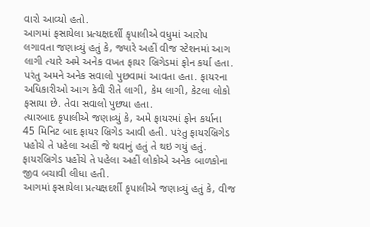વારો આવ્યો હતો.
આગમાં ફસાયેલા પ્રત્યક્ષદર્શી કૃપાલીએ વધુમાં આરોપ લગાવતા જણાવ્યું હતું કે, જ્યારે અહીં વીજ સ્ટેશનમાં આગ લાગી ત્યારે અમે અનેક વખત ફાયર બ્રિગેડમાં ફોન કર્યા હતા. પરંતુ અમને અનેક સવાલો પુછવામાં આવતા હતા. ફાયરના અધિકારીઓ આગ કેવી રીતે લાગી, કેમ લાગી, કેટલા લોકો ફસાયા છે. તેવા સવાલો પુછ્યા હતા.
ત્યારબાદ કૃપાલીએ જણાવ્યું કે, અમે ફાયરમાં ફોન કર્યાના 45 મિનિટ બાદ ફાયર બ્રિગેડ આવી હતી. પરંતુ ફાયરબ્રિગેડ પહોચે તે પહેલા અહીં જે થવાનું હતું તે થઇ ગયું હતું. ફાયરબ્રિગેડ પહોંચે તે પહેલા અહીં લોકોએ અનેક બાળકોના જીવ બચાવી લીધા હતી.
આગમાં ફસાયેલા પ્રત્યક્ષદર્શી કૃપાલીએ જણાવ્યું હતું કે, વીજ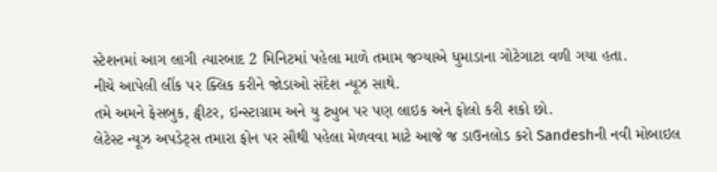સ્ટેશનમાં આગ લાગી ત્યારબાદ 2 મિનિટમાં પહેલા માળે તમામ જગ્યાએ ધુમાડાના ગોટેગાટા વળી ગયા હતા.
નીચે આપેલી લીંક પર ક્લિક કરીને જોડાઓ સંદેશ ન્યૂઝ સાથે.
તમે અમને ફેસબુક, ટ્વીટર, ઇન્સ્ટાગ્રામ અને યુ ટ્યુબ પર પણ લાઇક અને ફોલો કરી શકો છો.
લેટેસ્ટ ન્યૂઝ અપડેટ્સ તમારા ફોન પર સૌથી પહેલા મેળવવા માટે આજે જ ડાઉનલોડ કરો Sandeshની નવી મોબાઇલ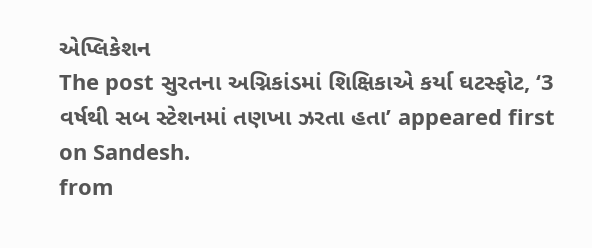એપ્લિકેશન
The post સુરતના અગ્નિકાંડમાં શિક્ષિકાએ કર્યા ઘટસ્ફોટ, ‘3 વર્ષથી સબ સ્ટેશનમાં તણખા ઝરતા હતા’ appeared first on Sandesh.
from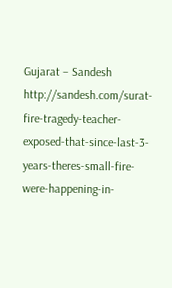Gujarat – Sandesh http://sandesh.com/surat-fire-tragedy-teacher-exposed-that-since-last-3-years-theres-small-fire-were-happening-in-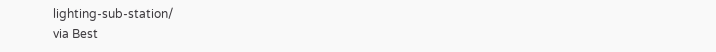lighting-sub-station/
via Best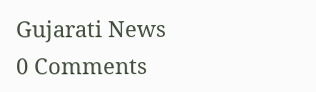Gujarati News
0 Comments